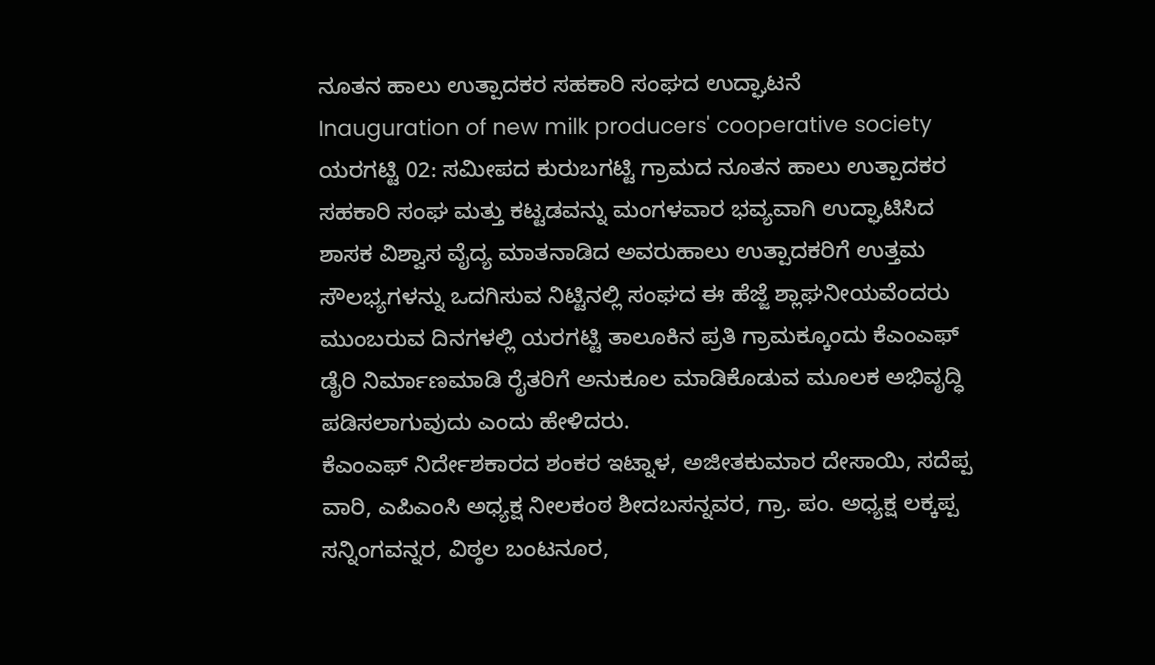ನೂತನ ಹಾಲು ಉತ್ಪಾದಕರ ಸಹಕಾರಿ ಸಂಘದ ಉದ್ಘಾಟನೆ
Inauguration of new milk producers' cooperative society
ಯರಗಟ್ಟಿ 02: ಸಮೀಪದ ಕುರುಬಗಟ್ಟಿ ಗ್ರಾಮದ ನೂತನ ಹಾಲು ಉತ್ಪಾದಕರ ಸಹಕಾರಿ ಸಂಘ ಮತ್ತು ಕಟ್ಟಡವನ್ನು ಮಂಗಳವಾರ ಭವ್ಯವಾಗಿ ಉದ್ಘಾಟಿಸಿದ ಶಾಸಕ ವಿಶ್ವಾಸ ವೈದ್ಯ ಮಾತನಾಡಿದ ಅವರುಹಾಲು ಉತ್ಪಾದಕರಿಗೆ ಉತ್ತಮ ಸೌಲಭ್ಯಗಳನ್ನು ಒದಗಿಸುವ ನಿಟ್ಟಿನಲ್ಲಿ ಸಂಘದ ಈ ಹೆಜ್ಜೆ ಶ್ಲಾಘನೀಯವೆಂದರು ಮುಂಬರುವ ದಿನಗಳಲ್ಲಿ ಯರಗಟ್ಟಿ ತಾಲೂಕಿನ ಪ್ರತಿ ಗ್ರಾಮಕ್ಕೂಂದು ಕೆಎಂಎಫ್ ಡೈರಿ ನಿರ್ಮಾಣಮಾಡಿ ರೈತರಿಗೆ ಅನುಕೂಲ ಮಾಡಿಕೊಡುವ ಮೂಲಕ ಅಭಿವೃದ್ಧಿ ಪಡಿಸಲಾಗುವುದು ಎಂದು ಹೇಳಿದರು.
ಕೆಎಂಎಫ್ ನಿರ್ದೇಶಕಾರದ ಶಂಕರ ಇಟ್ನಾಳ, ಅಜೀತಕುಮಾರ ದೇಸಾಯಿ, ಸದೆಪ್ಪ ವಾರಿ, ಎಪಿಎಂಸಿ ಅಧ್ಯಕ್ಷ ನೀಲಕಂಠ ಶೀದಬಸನ್ನವರ, ಗ್ರಾ. ಪಂ. ಅಧ್ಯಕ್ಷ ಲಕ್ಕಪ್ಪ ಸನ್ನಿಂಗವನ್ನರ, ವಿಠ್ಠಲ ಬಂಟನೂರ,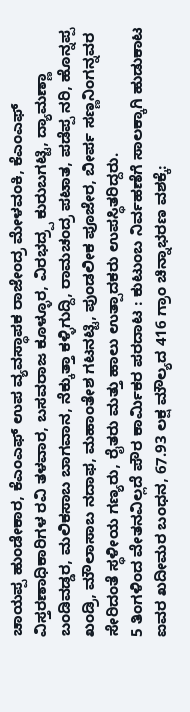ಚಾಯಪ್ಪ ಹುಂಡೇಕಾರ, ಕೆಎಂಎಫ್ ಉಪ ವ್ಯವಸ್ಥಾಪಕ ರಾಜೇಂದ್ರ ಮೇಳವಂಕಿ, ಕೆಎಂಎಫ್ ವಿಸ್ತರಣಾಧಿಕಾರಿಗಳ ರವಿ ತಳವಾರ, ಬಸವರಾಜ ಕೂಳ್ಳೂರ, ವಿರಭದ್ರ್ಪ ಕುರುಬಗಟ್ಟಿ, ದ್ಯಾಮಣ್ಣಾ ಬಂಡಿವಡ್ಡರ, ಮಲಿಕಸಾಬ ಬಾಗವಾನ, ನೆಕ್ಕುತ್ತಾ ಕಳ್ಳಿಗುದ್ದಿ, ರಾಮಚಂದ್ರ ಪಟಾತ, ಪಡೆಪ್ಪ ನರಿ, ಹೊನ್ನಪ್ಪ ಖಂಡ್ರಿ, ಮೌಲಾಸಾಬ ನದಾಫ, ಮಹಾಂತೇಶ ಗಟನಟ್ಟಿ, ಪುಂಡಲೀಕ ಪೂಜೇರ, ಬೀರ್ಪ ಸಣ್ಣನಿಂಗನ್ನವರ ಸೇರಿದಂತೆ ಸ್ಥಳೀಯ ಗಣ್ಯರು, ರೈತರು ಮತ್ತು ಹಾಲು ಉತ್ಪಾದಕರು ಉಪಸ್ಥಿತರಿದ್ದರು.
5 ತಿಂಗಳಿಂದ ವೇತನವಿಲ್ಲದೆ ಪೌರ ಕಾರ್ಮಿಕರ ಪರದಾಟ : ಕುಟುಂಬ ನಿರ್ವಹಣೆಗೆ ಸಾಲಕ್ಕಾಗಿ ಹುಡುಕಾಟ
ಐವರ ಖದೀಮರ ಬಂಧನ, 67.93 ಲಕ್ಷ ಮೌಲ್ಯದ 416 ಗ್ರಾಂ ಚಿನ್ನಾಭರಣ ವಶಕ್ಕೆ: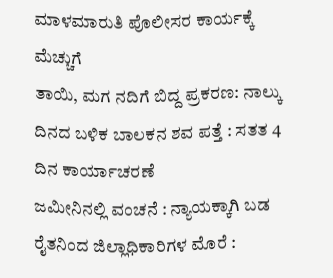ಮಾಳಮಾರುತಿ ಪೊಲೀಸರ ಕಾರ್ಯಕ್ಕೆ ಮೆಚ್ಚುಗೆ
ತಾಯಿ, ಮಗ ನದಿಗೆ ಬಿದ್ದ ಪ್ರಕರಣ: ನಾಲ್ಕು ದಿನದ ಬಳಿಕ ಬಾಲಕನ ಶವ ಪತ್ತೆ : ಸತತ 4 ದಿನ ಕಾರ್ಯಾಚರಣೆ
ಜಮೀನಿನಲ್ಲಿ ವಂಚನೆ : ನ್ಯಾಯಕ್ಕಾಗಿ ಬಡ ರೈತನಿಂದ ಜಿಲ್ಲಾಧಿಕಾರಿಗಳ ಮೊರೆ :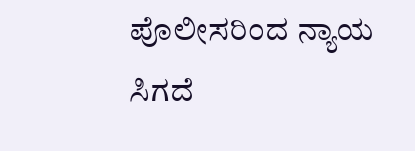ಪೊಲೀಸರಿಂದ ನ್ಯಾಯ ಸಿಗದೆ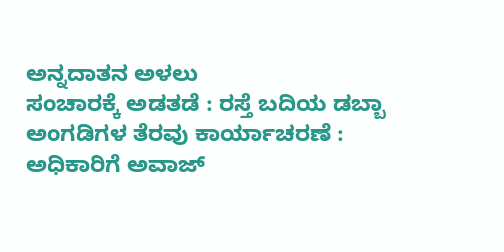ಅನ್ನದಾತನ ಅಳಲು
ಸಂಚಾರಕ್ಕೆ ಅಡತಡೆ : ರಸ್ತೆ ಬದಿಯ ಡಬ್ಬಾ ಅಂಗಡಿಗಳ ತೆರವು ಕಾರ್ಯಾಚರಣೆ : ಅಧಿಕಾರಿಗೆ ಅವಾಜ್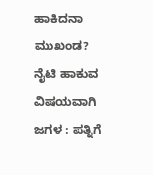ಹಾಕಿದನಾ ಮುಖಂಡ?
ನೈಟಿ ಹಾಕುವ ವಿಷಯವಾಗಿ ಜಗಳ : ಪತ್ನಿಗೆ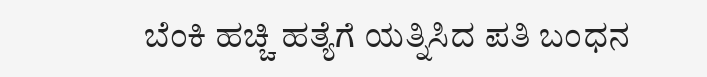ಬೆಂಕಿ ಹಚ್ಚಿ ಹತ್ಯೆಗೆ ಯತ್ನಿಸಿದ ಪತಿ ಬಂಧನ